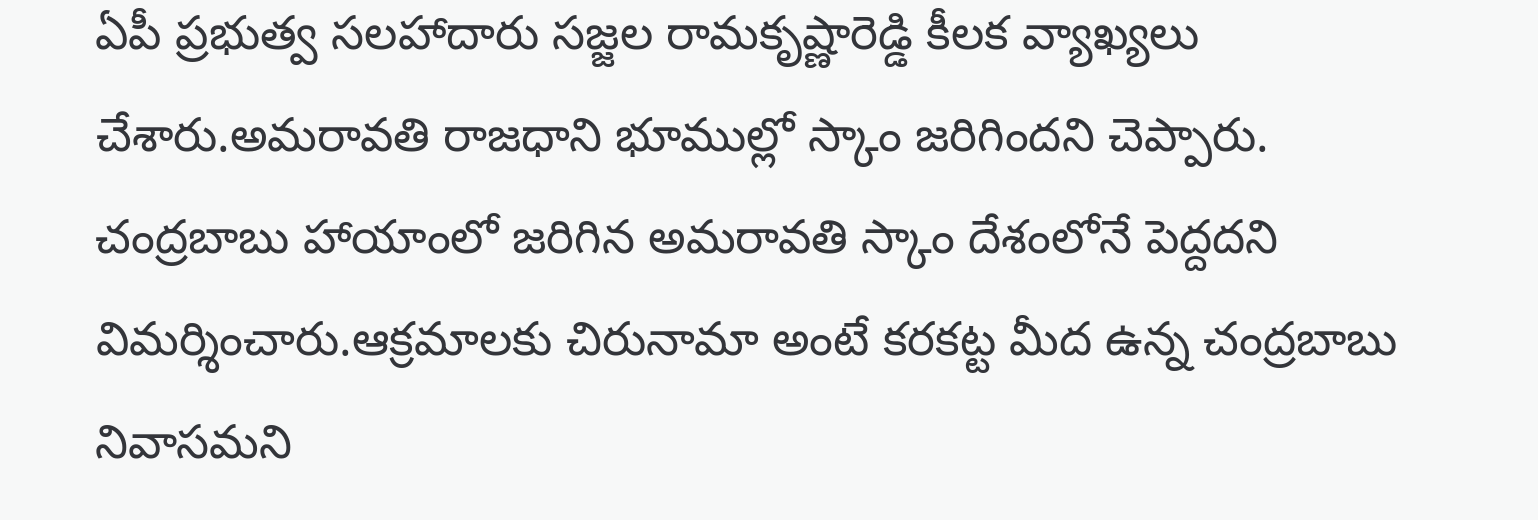ఏపీ ప్రభుత్వ సలహాదారు సజ్జల రామకృష్ణారెడ్డి కీలక వ్యాఖ్యలు చేశారు.అమరావతి రాజధాని భూముల్లో స్కాం జరిగిందని చెప్పారు.
చంద్రబాబు హాయాంలో జరిగిన అమరావతి స్కాం దేశంలోనే పెద్దదని విమర్శించారు.ఆక్రమాలకు చిరునామా అంటే కరకట్ట మీద ఉన్న చంద్రబాబు నివాసమని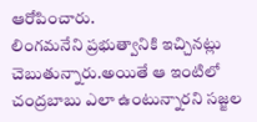ఆరోపించారు.
లింగమనేని ప్రభుత్వానికి ఇచ్చినట్లు చెబుతున్నారు.అయితే ఆ ఇంటిలో చంద్రబాబు ఎలా ఉంటున్నారని సజ్జల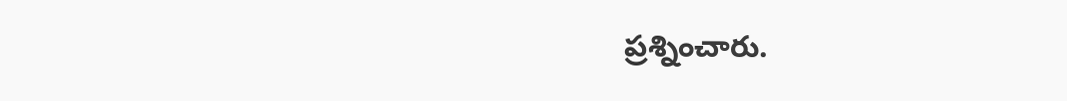ప్రశ్నించారు.